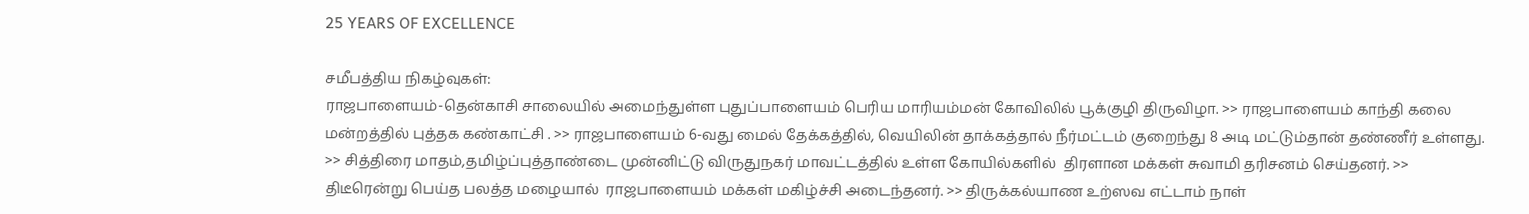25 YEARS OF EXCELLENCE

சமீபத்திய நிகழ்வுகள்:
ராஜபாளையம்-தென்காசி சாலையில் அமைந்துள்ள புதுப்பாளையம் பெரிய மாரியம்மன் கோவிலில் பூக்குழி திருவிழா. >> ராஜபாளையம் காந்தி கலை மன்றத்தில் புத்தக கண்காட்சி . >> ராஜபாளையம் 6-வது மைல் தேக்கத்தில், வெயிலின் தாக்கத்தால் நீர்மட்டம் குறைந்து 8 அடி மட்டும்தான் தண்ணீர் உள்ளது. >> சித்திரை மாதம்,தமிழ்ப்புத்தாண்டை முன்னிட்டு விருதுநகர் மாவட்டத்தில் உள்ள கோயில்களில்  திரளான மக்கள் சுவாமி தரிசனம் செய்தனர். >> திடீரென்று பெய்த பலத்த மழையால்  ராஜபாளையம் மக்கள் மகிழ்ச்சி அடைந்தனர். >> திருக்கல்யாண உற்ஸவ எட்டாம் நாள்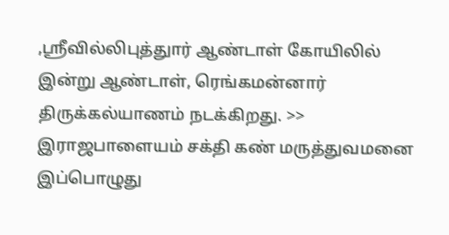,ஸ்ரீவில்லிபுத்துார் ஆண்டாள் கோயிலில் இன்று ஆண்டாள், ரெங்கமன்னார் திருக்கல்யாணம் நடக்கிறது. >> இராஜபாளையம் சக்தி கண் மருத்துவமனை இப்பொழுது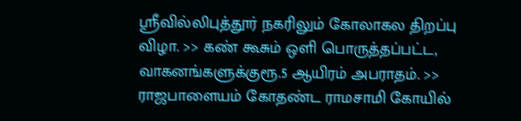ஸ்ரீவில்லிபுத்தூர் நகரிலும் கோலாகல திறப்பு விழா. >> கண் கூசும் ஒளி பொருத்தப்பட்ட, வாகனங்களுக்குரூ.5 ஆயிரம் அபராதம். >> ராஜபாளையம் கோதண்ட ராமசாமி கோயில்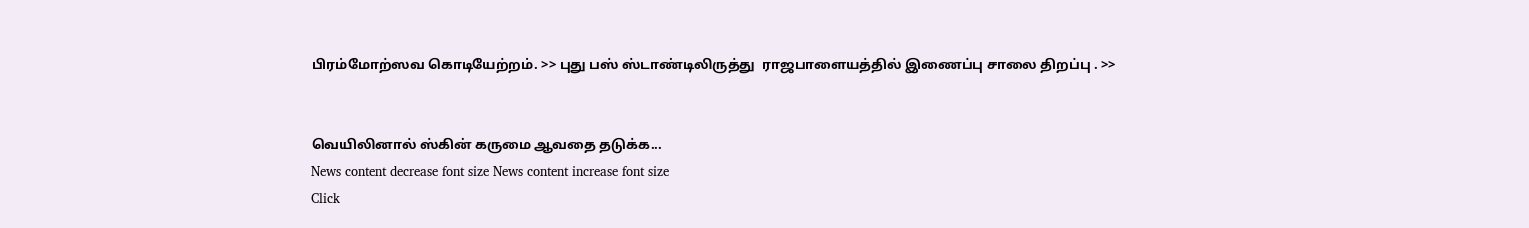பிரம்மோற்ஸவ கொடியேற்றம். >> புது பஸ் ஸ்டாண்டிலிருத்து  ராஜபாளையத்தில் இணைப்பு சாலை திறப்பு . >>


வெயிலினால் ஸ்கின் கருமை ஆவதை தடுக்க...
News content decrease font size News content increase font size
Click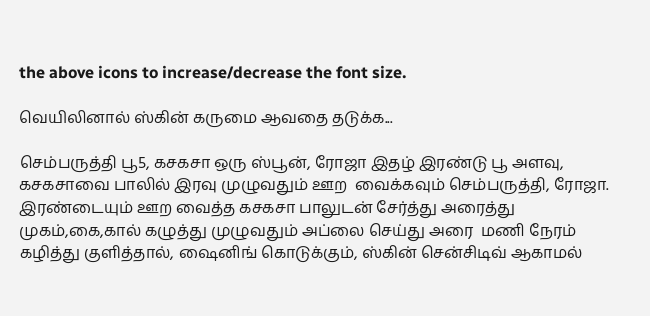the above icons to increase/decrease the font size.

வெயிலினால் ஸ்கின் கருமை ஆவதை தடுக்க...

செம்பருத்தி பூ5, கசகசா ஒரு ஸ்பூன், ரோஜா இதழ் இரண்டு பூ அளவு, கசகசாவை பாலில் இரவு முழுவதும் ஊற  வைக்கவும் செம்பருத்தி, ரோஜா. இரண்டையும் ஊற வைத்த கசகசா பாலுடன் சேர்த்து அரைத்து முகம்,கை,கால் கழுத்து முழுவதும் அப்லை செய்து அரை  மணி நேரம் கழித்து குளித்தால், ஷைனிங் கொடுக்கும், ஸ்கின் சென்சிடிவ் ஆகாமல்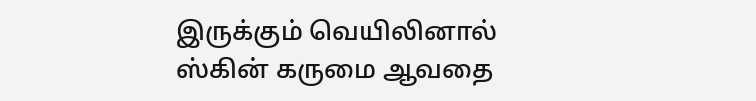இருக்கும் வெயிலினால் ஸ்கின் கருமை ஆவதை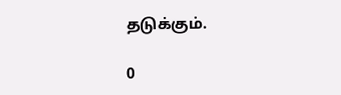தடுக்கும்.

0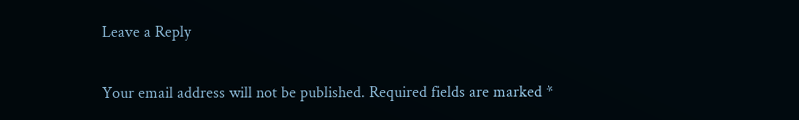Leave a Reply

Your email address will not be published. Required fields are marked *